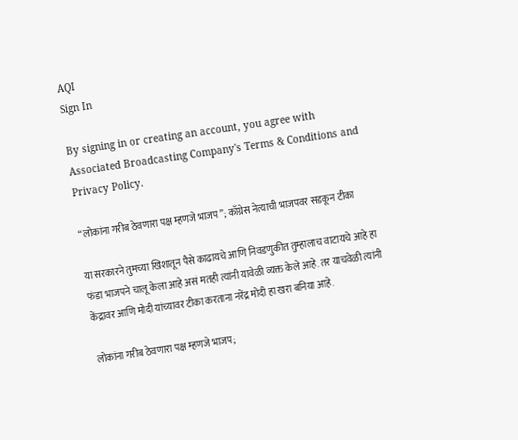AQI
Sign In

By signing in or creating an account, you agree with Associated Broadcasting Company's Terms & Conditions and Privacy Policy.

“लोकांना गरीब ठेवणारा पक्ष म्हणजे भाजप”; काँग्रेस नेत्याची भाजपवर सडकून टीका

या सरकारने तुमच्या खिशातून पैसे काढायचे आणि निवडणुकीत तुम्हालाच वाटायचे आहे हा फंडा भाजपने चालू केला आहे असं मतही त्यांनी यावेळी व्यक्त केले आहे. तर याचवेळी त्यांनी केंद्रावर आणि मोदी यांच्यावर टीका करताना नरेंद्र मोदी हा खरा बनिया आहे.

लोकांना गरीब ठेवणारा पक्ष म्हणजे भाजप;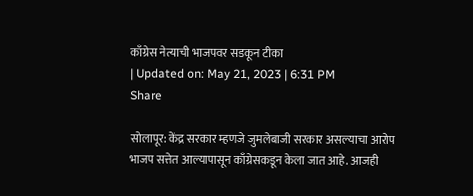काँग्रेस नेत्याची भाजपवर सडकून टीका
| Updated on: May 21, 2023 | 6:31 PM
Share

सोलापूर: केंद्र सरकार म्हणजे जुमलेबाजी सरकार असल्याचा आरोप भाजप सत्तेत आल्यापासून काँग्रेसकडून केला जात आहे. आजही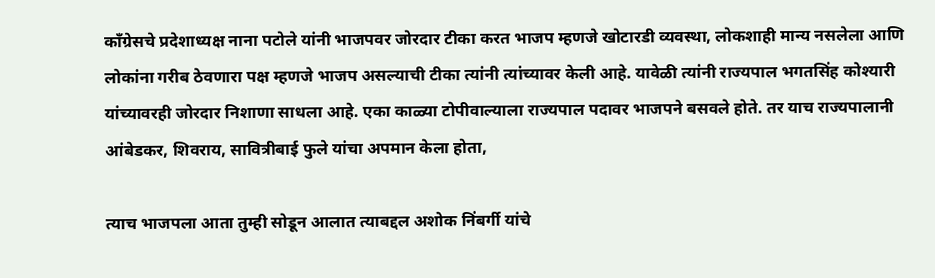काँग्रेसचे प्रदेशाध्यक्ष नाना पटोले यांनी भाजपवर जोरदार टीका करत भाजप म्हणजे खोटारडी व्यवस्था, लोकशाही मान्य नसलेला आणि लोकांना गरीब ठेवणारा पक्ष म्हणजे भाजप असल्याची टीका त्यांनी त्यांच्यावर केली आहे. यावेळी त्यांनी राज्यपाल भगतसिंह कोश्यारी यांच्यावरही जोरदार निशाणा साधला आहे. एका काळ्या टोपीवाल्याला राज्यपाल पदावर भाजपने बसवले होते. तर याच राज्यपालानी आंबेडकर, शिवराय, सावित्रीबाई फुले यांचा अपमान केला होता,

त्याच भाजपला आता तुम्ही सोडून आलात त्याबद्दल अशोक निंबर्गी यांचे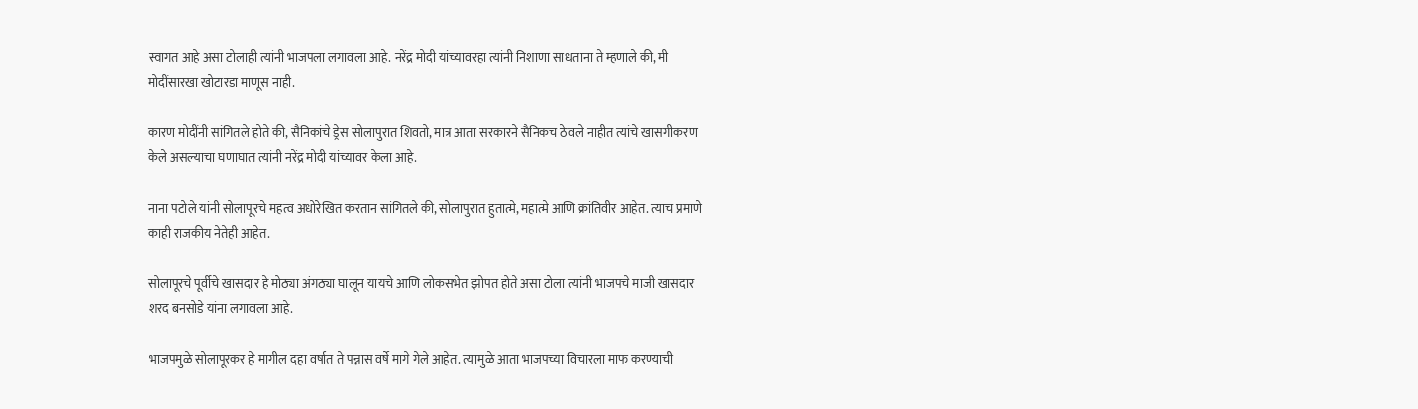स्वागत आहे असा टोलाही त्यांनी भाजपला लगावला आहे. नरेंद्र मोदी यांच्यावरहा त्यांनी निशाणा साधताना ते म्हणाले की, मी मोदींसारखा खोटारडा माणूस नाही.

कारण मोदींनी सांगितले होते की, सैनिकांचे ड्रेस सोलापुरात शिवतो, मात्र आता सरकारने सैनिकच ठेवले नाहीत त्यांचे खासगीकरण केले असल्याचा घणाघात त्यांनी नरेंद्र मोदी यांच्यावर केला आहे.

नाना पटोले यांनी सोलापूरचे महत्व अधोरेखित करतान सांगितले की, सोलापुरात हुतात्मे, महात्मे आणि क्रांतिवीर आहेत. त्याच प्रमाणे काही राजकीय नेतेही आहेत.

सोलापूरचे पूर्वीचे खासदार हे मोठ्या अंगठ्या घालून यायचे आणि लोकसभेत झोपत होते असा टोला त्यांनी भाजपचे माजी खासदार शरद बनसोडे यांना लगावला आहे.

भाजपमुळे सोलापूरकर हे मागील दहा वर्षात ते पन्नास वर्षे मागे गेले आहेत. त्यामुळे आता भाजपच्या विचारला माफ करण्याची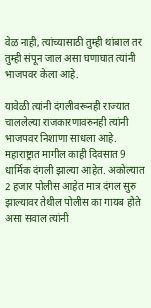वेळ नाही, त्यांच्यासाठी तुम्ही थांबाल तर तुम्ही संपून जाल असा घणाघात त्यांनी भाजपवर केला आहे.

यावेळी त्यांनी दंगलीवरूनही राज्यात चाललेल्या राजकारणावरुनही त्यांनी भाजपवर निशाणा साधला आहे. महाराष्ट्रात मागील काही दिवसात 9 धार्मिक दंगली झाल्या आहेत. अकोल्यात 2 हजार पोलीस आहेत मात्र दंगल सुरु झाल्यावर तेथील पोलीस का गायब होते असा सवाल त्यांनी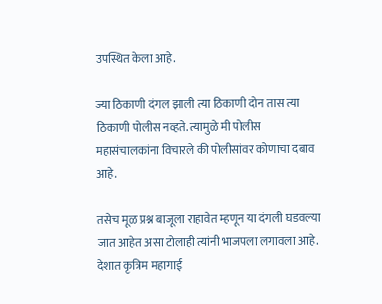उपस्थित केला आहे.

ज्या ठिकाणी दंगल झाली त्या ठिकाणी दोन तास त्या ठिकाणी पोलीस नव्हते. त्यामुळे मी पोलीस महासंचालकांना विचारले की पोलीसांवर कोणाचा दबाव आहे.

तसेच मूळ प्रश्न बाजूला राहावेत म्हणून या दंगली घडवल्या जात आहेत असा टोलाही त्यांनी भाजपला लगावला आहे. देशात कृत्रिम महागाई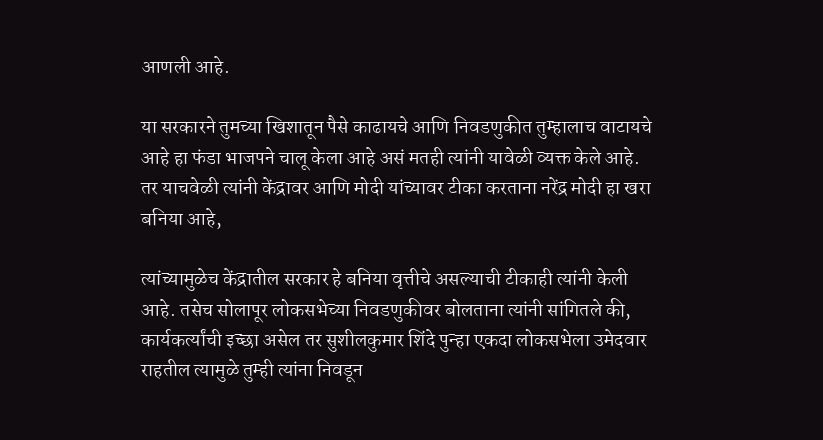आणली आहे.

या सरकारने तुमच्या खिशातून पैसे काढायचे आणि निवडणुकीत तुम्हालाच वाटायचे आहे हा फंडा भाजपने चालू केला आहे असं मतही त्यांनी यावेळी व्यक्त केले आहे. तर याचवेळी त्यांनी केंद्रावर आणि मोदी यांच्यावर टीका करताना नरेंद्र मोदी हा खरा बनिया आहे,

त्यांच्यामुळेच केंद्रातील सरकार हे बनिया वृत्तीचे असल्याची टीकाही त्यांनी केली आहे. तसेच सोलापूर लोकसभेच्या निवडणुकीवर बोलताना त्यांनी सांगितले की, कार्यकर्त्यांची इच्छा असेल तर सुशीलकुमार शिंदे पुन्हा एकदा लोकसभेला उमेदवार राहतील त्यामुळे तुम्ही त्यांना निवडून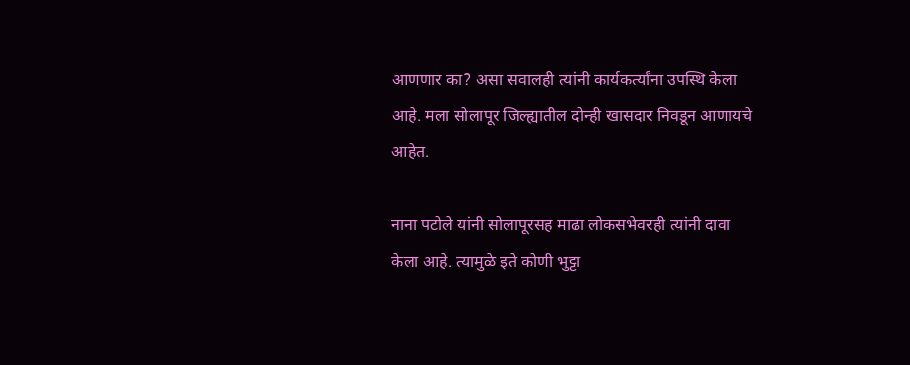आणणार का? असा सवालही त्यांनी कार्यकर्त्यांना उपस्थि केला आहे. मला सोलापूर जिल्ह्यातील दोन्ही खासदार निवडून आणायचे आहेत.

नाना पटोले यांनी सोलापूरसह माढा लोकसभेवरही त्यांनी दावा केला आहे. त्यामुळे इते कोणी भुट्टा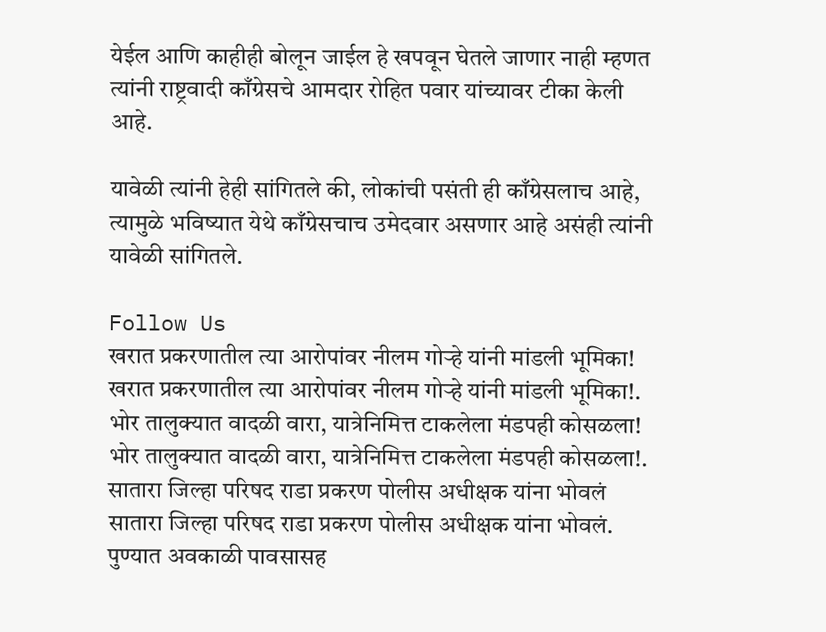येईल आणि काहीही बोलून जाईल हे खपवून घेतले जाणार नाही म्हणत त्यांनी राष्ट्रवादी काँग्रेसचे आमदार रोहित पवार यांच्यावर टीका केली आहे.

यावेळी त्यांनी हेही सांगितले की, लोकांची पसंती ही काँग्रेसलाच आहे, त्यामुळे भविष्यात येथे काँग्रेसचाच उमेदवार असणार आहे असंही त्यांनी यावेळी सांगितले.

Follow Us
खरात प्रकरणातील त्या आरोपांवर नीलम गोऱ्हे यांनी मांडली भूमिका!
खरात प्रकरणातील त्या आरोपांवर नीलम गोऱ्हे यांनी मांडली भूमिका!.
भोर तालुक्यात वादळी वारा, यात्रेनिमित्त टाकलेला मंडपही कोसळला!
भोर तालुक्यात वादळी वारा, यात्रेनिमित्त टाकलेला मंडपही कोसळला!.
सातारा जिल्हा परिषद राडा प्रकरण पोलीस अधीक्षक यांना भोवलं
सातारा जिल्हा परिषद राडा प्रकरण पोलीस अधीक्षक यांना भोवलं.
पुण्यात अवकाळी पावसासह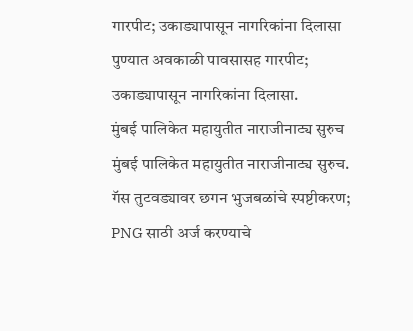गारपीट; उकाड्यापासून नागरिकांना दिलासा
पुण्यात अवकाळी पावसासह गारपीट; उकाड्यापासून नागरिकांना दिलासा.
मुंबई पालिकेत महायुतीत नाराजीनाट्य सुरुच
मुंबई पालिकेत महायुतीत नाराजीनाट्य सुरुच.
गॅस तुटवड्यावर छगन भुजबळांचे स्पष्टीकरण; PNG साठी अर्ज करण्याचे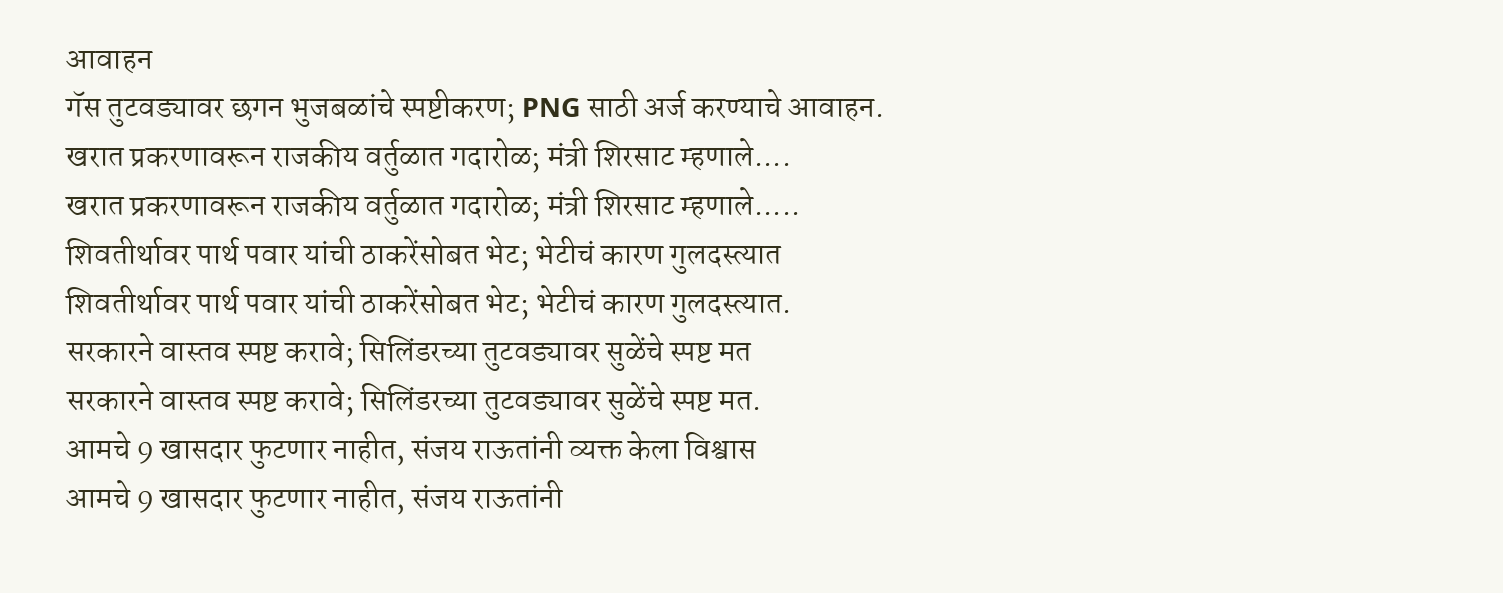आवाहन
गॅस तुटवड्यावर छगन भुजबळांचे स्पष्टीकरण; PNG साठी अर्ज करण्याचे आवाहन.
खरात प्रकरणावरून राजकीय वर्तुळात गदारोळ; मंत्री शिरसाट म्हणाले....
खरात प्रकरणावरून राजकीय वर्तुळात गदारोळ; मंत्री शिरसाट म्हणाले.....
शिवतीर्थावर पार्थ पवार यांची ठाकरेंसोबत भेट; भेटीचं कारण गुलदस्त्यात
शिवतीर्थावर पार्थ पवार यांची ठाकरेंसोबत भेट; भेटीचं कारण गुलदस्त्यात.
सरकारने वास्तव स्पष्ट करावे; सिलिंडरच्या तुटवड्यावर सुळेंचे स्पष्ट मत
सरकारने वास्तव स्पष्ट करावे; सिलिंडरच्या तुटवड्यावर सुळेंचे स्पष्ट मत.
आमचे 9 खासदार फुटणार नाहीत, संजय राऊतांनी व्यक्त केला विश्वास
आमचे 9 खासदार फुटणार नाहीत, संजय राऊतांनी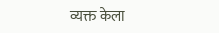व्यक्त केला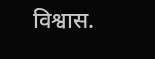विश्वास.